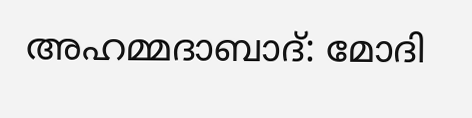അഹമ്മദാബാദ്: മോദി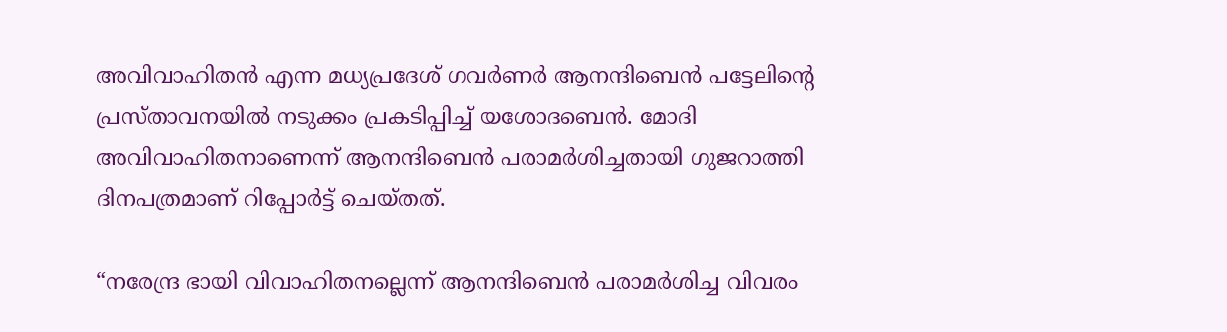അവിവാഹിതന്‍ എന്ന മധ്യപ്രദേശ് ഗവര്‍ണര്‍ ആനന്ദിബെന്‍ പട്ടേലിന്റെ പ്രസ്താവനയില്‍ നടുക്കം പ്രകടിപ്പിച്ച് യശോദബെന്‍. മോദി അവിവാഹിതനാണെന്ന് ആനന്ദിബെന്‍ പരാമര്‍ശിച്ചതായി ഗുജറാത്തി ദിനപത്രമാണ് റിപ്പോര്‍ട്ട് ചെയ്തത്.

“നരേന്ദ്ര ഭായി വിവാഹിതനല്ലെന്ന് ആനന്ദിബെന്‍ പരാമര്‍ശിച്ച വിവരം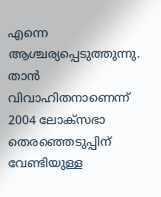എന്നെ ആശ്ചര്യപ്പെടുത്തുന്നു. താന്‍ വിവാഹിതനാണെന്ന് 2004 ലോക്‌സഭാ തെരഞ്ഞെടുപ്പിന് വേണ്ടിയുള്ള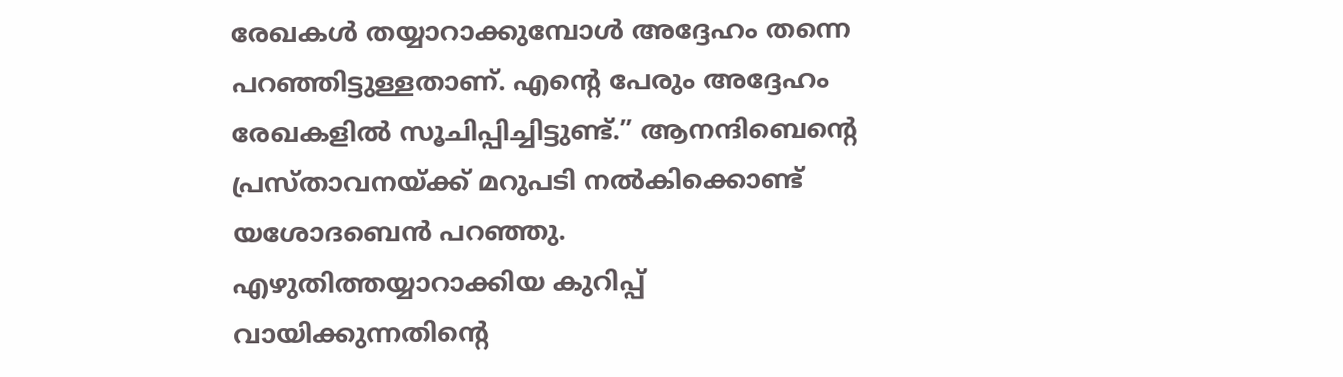രേഖകള്‍ തയ്യാറാക്കുമ്പോള്‍ അദ്ദേഹം തന്നെ പറഞ്ഞിട്ടുള്ളതാണ്. എന്റെ പേരും അദ്ദേഹം രേഖകളില്‍ സൂചിപ്പിച്ചിട്ടുണ്ട്.” ആനന്ദിബെന്റെ പ്രസ്താവനയ്ക്ക് മറുപടി നല്‍കിക്കൊണ്ട് യശോദബെന്‍ പറഞ്ഞു. എഴുതിത്തയ്യാറാക്കിയ കുറിപ്പ് വായിക്കുന്നതിന്റെ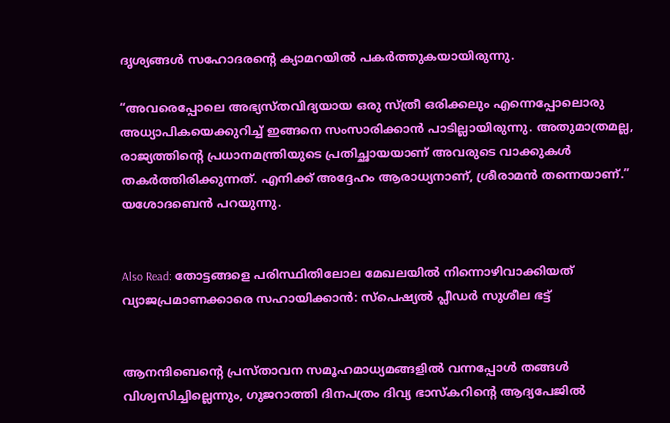ദൃശ്യങ്ങള്‍ സഹോദരന്റെ ക്യാമറയില്‍ പകര്‍ത്തുകയായിരുന്നു.

“അവരെപ്പോലെ അഭ്യസ്തവിദ്യയായ ഒരു സ്ത്രീ ഒരിക്കലും എന്നെപ്പോലൊരു അധ്യാപികയെക്കുറിച്ച് ഇങ്ങനെ സംസാരിക്കാന്‍ പാടില്ലായിരുന്നു. അതുമാത്രമല്ല, രാജ്യത്തിന്റെ പ്രധാനമന്ത്രിയുടെ പ്രതിച്ഛായയാണ് അവരുടെ വാക്കുകള്‍ തകര്‍ത്തിരിക്കുന്നത്. എനിക്ക് അദ്ദേഹം ആരാധ്യനാണ്, ശ്രീരാമന്‍ തന്നെയാണ്.” യശോദബെന്‍ പറയുന്നു.


Also Read: തോട്ടങ്ങളെ പരിസ്ഥിതിലോല മേഖലയില്‍ നിന്നൊഴിവാക്കിയത് വ്യാജപ്രമാണക്കാരെ സഹായിക്കാന്‍: സ്‌പെഷ്യല്‍ പ്ലീഡര്‍ സുശീല ഭട്ട്


ആനന്ദിബെന്റെ പ്രസ്താവന സമൂഹമാധ്യമങ്ങളില്‍ വന്നപ്പോള്‍ തങ്ങള്‍ വിശ്വസിച്ചില്ലെന്നും, ഗുജറാത്തി ദിനപത്രം ദിവ്യ ഭാസ്‌കറിന്റെ ആദ്യപേജില്‍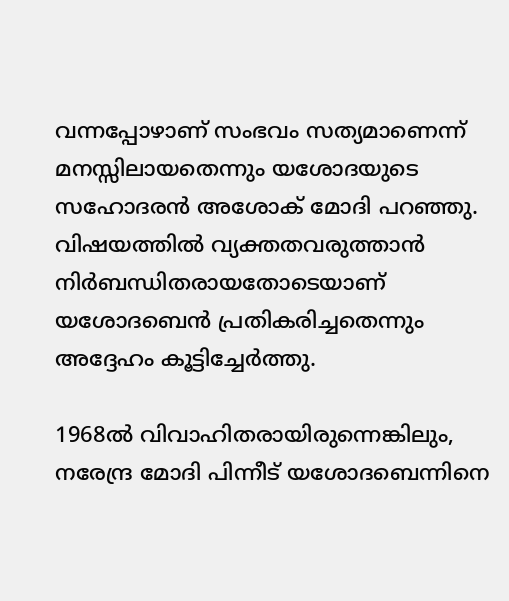വന്നപ്പോഴാണ് സംഭവം സത്യമാണെന്ന് മനസ്സിലായതെന്നും യശോദയുടെ സഹോദരന്‍ അശോക് മോദി പറഞ്ഞു. വിഷയത്തില്‍ വ്യക്തതവരുത്താന്‍ നിര്‍ബന്ധിതരായതോടെയാണ് യശോദബെന്‍ പ്രതികരിച്ചതെന്നും അദ്ദേഹം കൂട്ടിച്ചേര്‍ത്തു.

1968ല്‍ വിവാഹിതരായിരുന്നെങ്കിലും, നരേന്ദ്ര മോദി പിന്നീട് യശോദബെന്നിനെ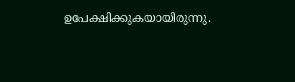ഉപേക്ഷിക്കുകയായിരുന്നു.